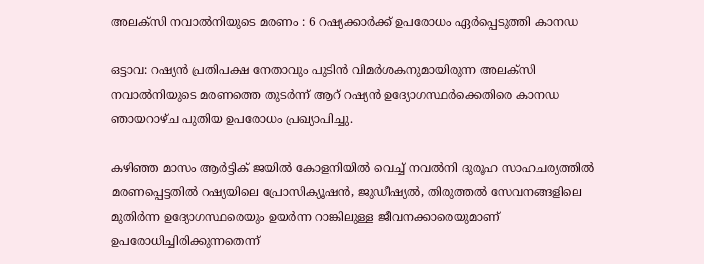അലക്‌സി നവാല്‍നിയുടെ മരണം : 6 റഷ്യക്കാര്‍ക്ക് ഉപരോധം ഏര്‍പ്പെടുത്തി കാനഡ

ഒട്ടാവ: റഷ്യന്‍ പ്രതിപക്ഷ നേതാവും പുടിന്‍ വിമര്‍ശകനുമായിരുന്ന അലക്‌സി നവാല്‍നിയുടെ മരണത്തെ തുടര്‍ന്ന് ആറ് റഷ്യന്‍ ഉദ്യോഗസ്ഥര്‍ക്കെതിരെ കാനഡ ഞായറാഴ്ച പുതിയ ഉപരോധം പ്രഖ്യാപിച്ചു.

കഴിഞ്ഞ മാസം ആര്‍ട്ടിക് ജയില്‍ കോളനിയില്‍ വെച്ച് നവല്‍നി ദുരൂഹ സാഹചര്യത്തില്‍ മരണപ്പെട്ടതില്‍ റഷ്യയിലെ പ്രോസിക്യൂഷന്‍, ജുഡീഷ്യല്‍, തിരുത്തല്‍ സേവനങ്ങളിലെ മുതിര്‍ന്ന ഉദ്യോഗസ്ഥരെയും ഉയര്‍ന്ന റാങ്കിലുള്ള ജീവനക്കാരെയുമാണ് ഉപരോധിച്ചിരിക്കുന്നതെന്ന്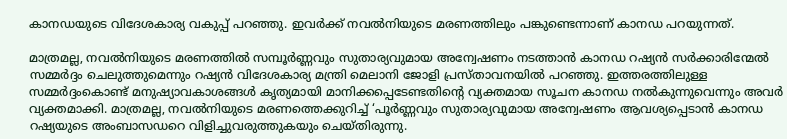കാനഡയുടെ വിദേശകാര്യ വകുപ്പ് പറഞ്ഞു. ഇവര്‍ക്ക് നവല്‍നിയുടെ മരണത്തിലും പങ്കുണ്ടെന്നാണ് കാനഡ പറയുന്നത്.

മാത്രമല്ല, നവല്‍നിയുടെ മരണത്തില്‍ സമ്പൂര്‍ണ്ണവും സുതാര്യവുമായ അന്വേഷണം നടത്താന്‍ കാനഡ റഷ്യന്‍ സര്‍ക്കാരിന്മേല്‍ സമ്മര്‍ദ്ദം ചെലുത്തുമെന്നും റഷ്യന്‍ വിദേശകാര്യ മന്ത്രി മെലാനി ജോളി പ്രസ്താവനയില്‍ പറഞ്ഞു. ഇത്തരത്തിലുള്ള സമ്മര്‍ദ്ദംകൊണ്ട് മനുഷ്യാവകാശങ്ങള്‍ കൃത്യമായി മാനിക്കപ്പെടേണ്ടതിന്റെ വ്യക്തമായ സൂചന കാനഡ നല്‍കുന്നുവെന്നും അവര്‍ വ്യക്തമാക്കി. മാത്രമല്ല, നവല്‍നിയുടെ മരണത്തെക്കുറിച്ച് ‘പൂര്‍ണ്ണവും സുതാര്യവുമായ അന്വേഷണം ആവശ്യപ്പെടാന്‍ കാനഡ റഷ്യയുടെ അംബാസഡറെ വിളിച്ചുവരുത്തുകയും ചെയ്തിരുന്നു.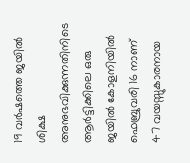19 വര്‍ഷത്തെ ജയില്‍ ശിക്ഷ അനുഭവിക്കുന്നതിനിടെ ആര്‍ട്ടിക്കിലെ ഒരു ജയില്‍ കോളനിയില്‍ ഫെബ്രുവരി 16 നാണ് 47 വയസ്സുകാരനായ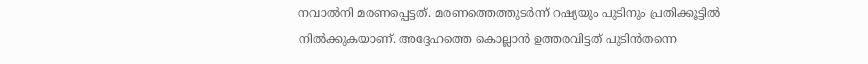നവാല്‍നി മരണപ്പെട്ടത്. മരണത്തെത്തുടര്‍ന്ന് റഷ്യയും പുടിനും പ്രതിക്കൂട്ടില്‍ നില്‍ക്കുകയാണ്. അദ്ദേഹത്തെ കൊല്ലാന്‍ ഉത്തരവിട്ടത് പുടിന്‍തന്നെ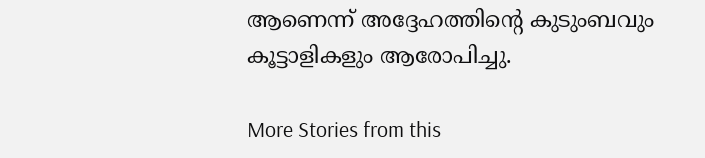ആണെന്ന് അദ്ദേഹത്തിന്റെ കുടുംബവും കൂട്ടാളികളും ആരോപിച്ചു.

More Stories from this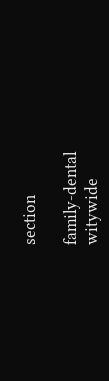section

family-dental
witywide